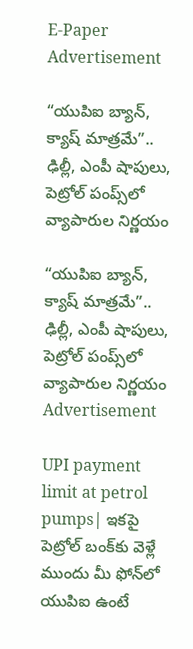E-Paper
Advertisement

“యుపిఐ బ్యాన్, క్యాష్ మాత్రమే”.. ఢిల్లీ, ఎంపీ షాపులు, పెట్రోల్ పంప్స్‌లో వ్యాపారుల నిర్ణయం

“యుపిఐ బ్యాన్, క్యాష్ మాత్రమే”.. ఢిల్లీ, ఎంపీ షాపులు, పెట్రోల్ పంప్స్‌లో వ్యాపారుల నిర్ణయం
Advertisement

UPI payment limit at petrol pumps| ఇకపై పెట్రోల్ బంక్‌కు వెళ్లే ముందు మీ ఫోన్‌లో యుపిఐ ఉంటే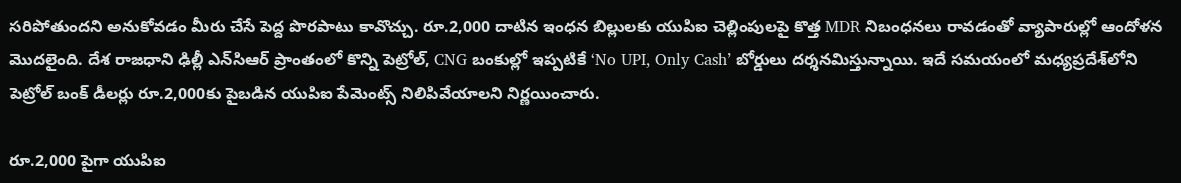సరిపోతుందని అనుకోవడం మీరు చేసే పెద్ద పొరపాటు కావొచ్చు. రూ.2,000 దాటిన ఇంధన బిల్లులకు యుపిఐ చెల్లింపులపై కొత్త MDR నిబంధనలు రావడంతో వ్యాపారుల్లో ఆందోళన మొదలైంది. దేశ రాజధాని ఢిల్లీ ఎన్‌సిఆర్‌ ప్రాంతంలో కొన్ని పెట్రోల్, CNG బంకుల్లో ఇప్పటికే ‘No UPI, Only Cash’ బోర్డులు దర్శనమిస్తున్నాయి. ఇదే సమయంలో మధ్యప్రదేశ్‌లోని పెట్రోల్ బంక్ డీలర్లు రూ.2,000కు పైబడిన యుపిఐ పేమెంట్స్ నిలిపివేయాలని నిర్ణయించారు.

రూ.2,000 పైగా యుపిఐ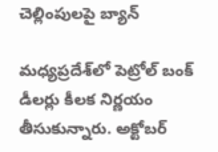చెల్లింపులపై బ్యాన్

మధ్యప్రదేశ్‌లో పెట్రోల్ బంక్ డీలర్లు కీలక నిర్ణయం తీసుకున్నారు. అక్టోబర్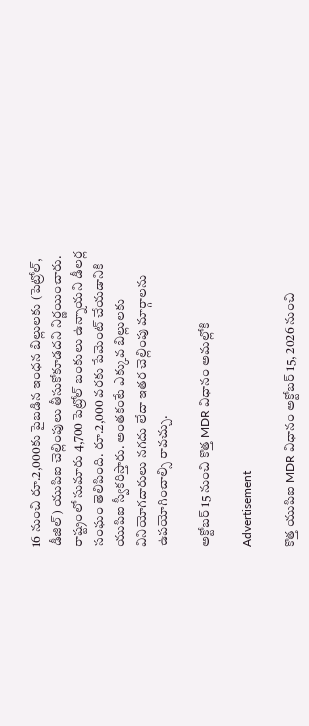16 నుంచి రూ.2,000కు పైబడిన ఇంధన బిల్లులకు (పెట్రోల్, డీజిల్) యుపిఐ చెల్లింపులు తీసుకోకూడదని నిర్ణయించారు.
రాష్ట్రంలో సుమారు 4,700 పెట్రోల్ బంకులు ఉన్నాయని డీలర్ల సంఘం తెలిపింది. రూ.2,000 వరకు పేమెంట్ చేయడానికి యుపిఐ స్వీకరిస్తారు. అంతకంటే ఎక్కువ బిల్లులకు వినియోగదారులు నగదు లేదా ఇతర చెల్లింపు మార్గాలను ఉపయోగించాల్సి రావచ్చు.

అక్టోబర్ 15 నుంచి కొత్త MDR విధానం అమల్లోకి

Advertisement

కొత్త యుపిఐ MDR విధానం అక్టోబర్ 15, 2026 నుంచి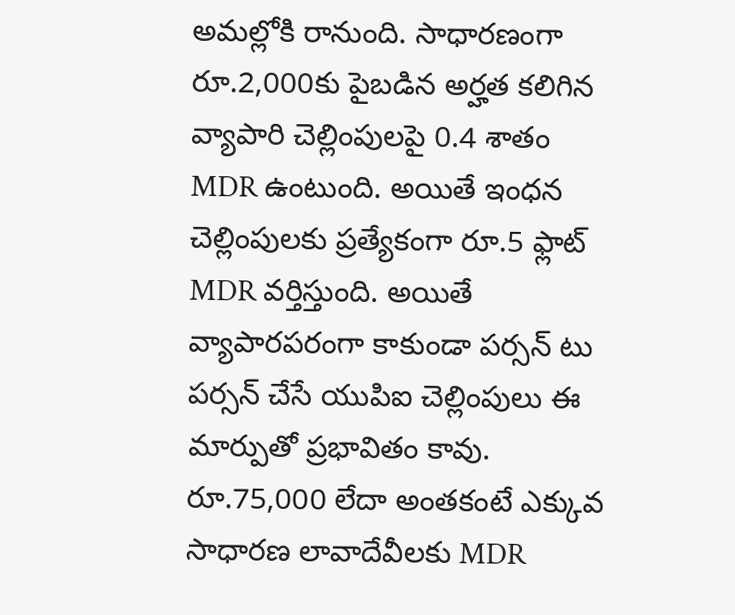అమల్లోకి రానుంది. సాధారణంగా రూ.2,000కు పైబడిన అర్హత కలిగిన వ్యాపారి చెల్లింపులపై 0.4 శాతం MDR ఉంటుంది. అయితే ఇంధన చెల్లింపులకు ప్రత్యేకంగా రూ.5 ఫ్లాట్ MDR వర్తిస్తుంది. అయితే వ్యాపారపరంగా కాకుండా పర్సన్ టు పర్సన్ చేసే యుపిఐ చెల్లింపులు ఈ మార్పుతో ప్రభావితం కావు. రూ.75,000 లేదా అంతకంటే ఎక్కువ సాధారణ లావాదేవీలకు MDR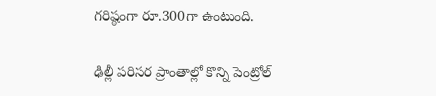గరిష్ఠంగా రూ.300గా ఉంటుంది.

ఢిల్లీ పరిసర ప్రాంతాల్లో కొన్ని పెంట్రోల్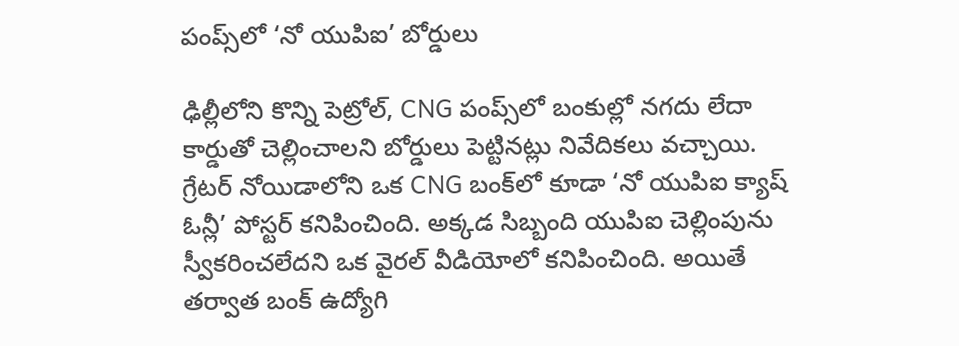పంప్స్‌లో ‘నో యుపిఐ’ బోర్డులు

ఢిల్లీలోని కొన్ని పెట్రోల్, CNG పంప్స్‌లో బంకుల్లో నగదు లేదా కార్డుతో చెల్లించాలని బోర్డులు పెట్టినట్లు నివేదికలు వచ్చాయి. గ్రేటర్ నోయిడాలోని ఒక CNG బంక్‌లో కూడా ‘నో యుపిఐ క్యాష్ ఓన్లీ’ పోస్టర్ కనిపించింది. అక్కడ సిబ్బంది యుపిఐ చెల్లింపును స్వీకరించలేదని ఒక వైరల్ వీడియోలో కనిపించింది. అయితే తర్వాత బంక్ ఉద్యోగి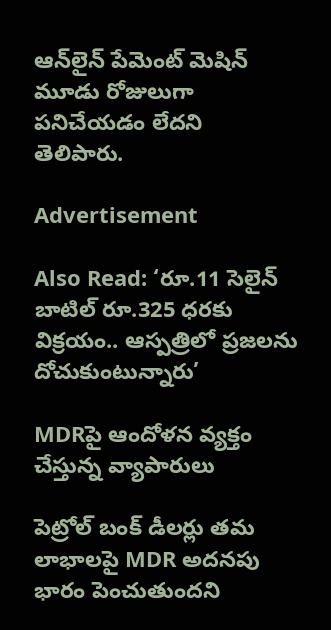ఆన్‌లైన్ పేమెంట్ మెషిన్ మూడు రోజులుగా పనిచేయడం లేదని తెలిపారు.

Advertisement

Also Read: ‘రూ.11 సెలైన్ బాటిల్‌ రూ.325 ధరకు విక్రయం.. ఆస్పత్రిలో ప్రజలను దోచుకుంటున్నారు’

MDRపై ఆందోళన వ్యక్తం చేస్తున్న వ్యాపారులు

పెట్రోల్ బంక్ డీలర్లు తమ లాభాలపై MDR అదనపు భారం పెంచుతుందని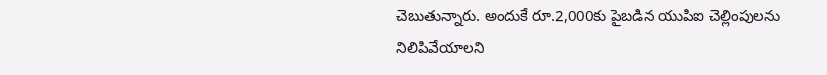చెబుతున్నారు. అందుకే రూ.2,000కు పైబడిన యుపిఐ చెల్లింపులను నిలిపివేయాలని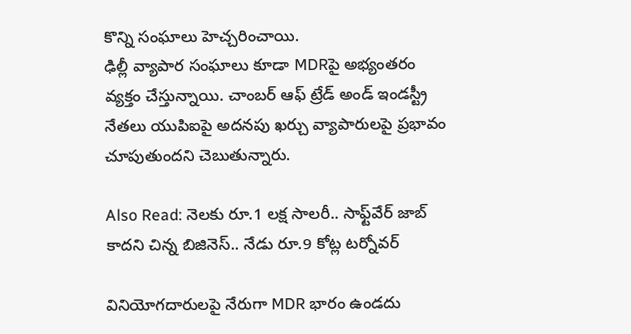కొన్ని సంఘాలు హెచ్చరించాయి.
ఢిల్లీ వ్యాపార సంఘాలు కూడా MDRపై అభ్యంతరం వ్యక్తం చేస్తున్నాయి. చాంబర్ ఆఫ్ ట్రేడ్ అండ్ ఇండస్ట్రీ నేతలు యుపిఐపై అదనపు ఖర్చు వ్యాపారులపై ప్రభావం చూపుతుందని చెబుతున్నారు.

Also Read: నెలకు రూ.1 లక్ష సాలరీ.. సాఫ్ట్‌వేర్ జాబ్ కాదని చిన్న బిజినెస్.. నేడు రూ.9 కోట్ల టర్నోవర్

వినియోగదారులపై నేరుగా MDR భారం ఉండదు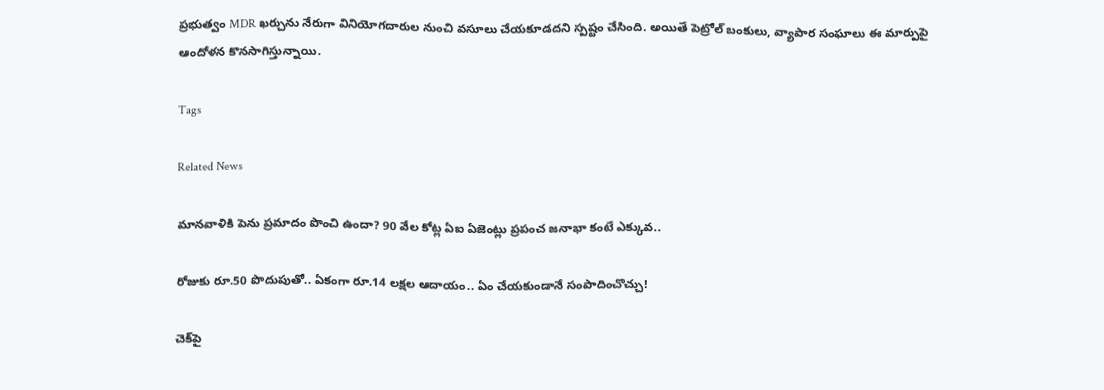ప్రభుత్వం MDR ఖర్చును నేరుగా వినియోగదారుల నుంచి వసూలు చేయకూడదని స్పష్టం చేసింది. అయితే పెట్రోల్ బంకులు, వ్యాపార సంఘాలు ఈ మార్పుపై ఆందోళన కొనసాగిస్తున్నాయి.

Tags

Related News

మానవాళికి పెను ప్రమాదం పొంచి ఉందా? 90 వేల కోట్ల ఏఐ ఏజెంట్లు ప్రపంచ జనాభా కంటే ఎక్కువ..

రోజుకు రూ.50 పొదుపుతో.. ఏకంగా రూ.14 లక్షల ఆదాయం.. ఏం చేయకుండానే సంపాదించొచ్చు!

చెక్‌పై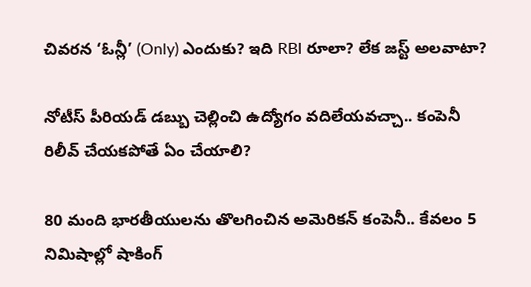చివరన ‘ఓన్లీ’ (Only) ఎందుకు? ఇది RBI రూలా? లేక జస్ట్ అలవాటా?

నోటీస్ పీరియడ్ డబ్బు చెల్లించి ఉద్యోగం వదిలేయవచ్చా.. కంపెనీ రిలీవ్ చేయకపోతే ఏం చేయాలి?

80 మంది భారతీయులను తొలగించిన అమెరికన్ కంపెనీ.. కేవలం 5 నిమిషాల్లో షాకింగ్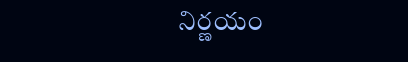నిర్ణయం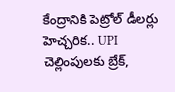కేంద్రానికి పెట్రోల్ డీలర్లు హెచ్చరిక.. UPI చెల్లింపులకు బ్రేక్,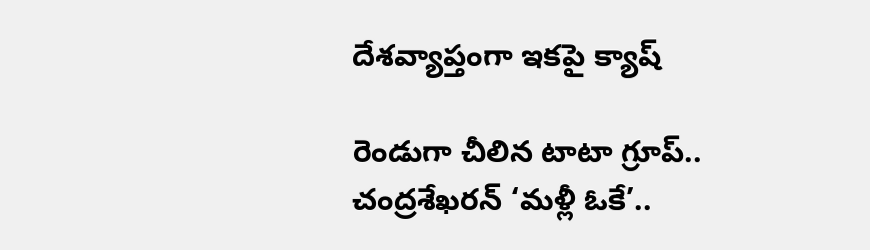దేశవ్యాప్తంగా ఇకపై క్యాష్

రెండుగా చీలిన టాటా గ్రూప్.. చంద్రశేఖరన్ ‘మళ్లీ ఓకే’..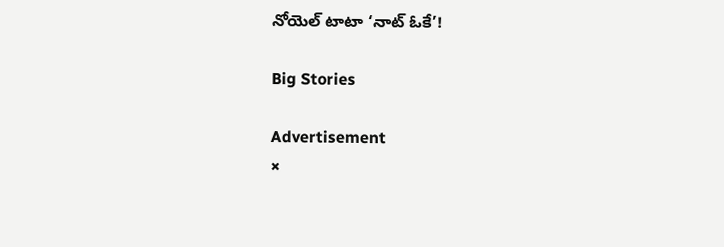నోయెల్ టాటా ‘నాట్ ఓకే’!

Big Stories

Advertisement
×